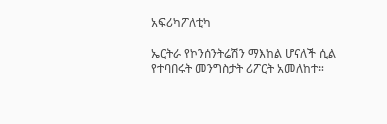አፍሪካፖለቲካ

ኤርትራ የኮንሰንትሬሽን ማእከል ሆናለች ሲል የተባበሩት መንግስታት ሪፖርት አመለከተ።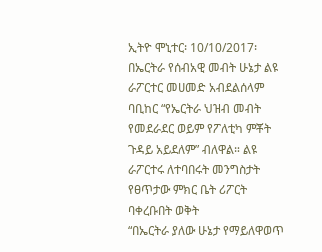ኢትዮ ሞኒተር፡ 10/10/2017፡ በኤርትራ የሰብአዊ መብት ሁኔታ ልዩ ራፖርተር መሀመድ አብደልሰላም ባቢከር “የኤርትራ ህዝብ መብት የመደራደር ወይም የፖለቲካ ምቾት ጉዳይ አይደለም” ብለዋል። ልዩ ራፖርተሩ ለተባበሩት መንግስታት የፀጥታው ምክር ቤት ሪፖርት ባቀረቡበት ወቅት
“በኤርትራ ያለው ሁኔታ የማይለዋወጥ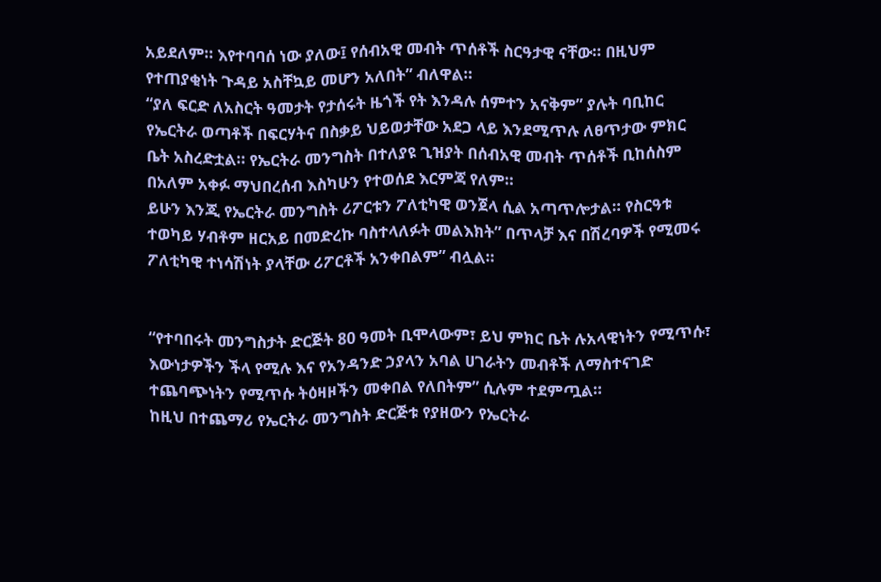አይደለም። እየተባባሰ ነው ያለው፤ የሰብአዊ መብት ጥሰቶች ስርዓታዊ ናቸው። በዚህም የተጠያቂነት ጉዳይ አስቸኳይ መሆን አለበት” ብለዋል።
“ያለ ፍርድ ለአስርት ዓመታት የታሰሩት ዜጎች የት እንዳሉ ሰምተን አናቅም” ያሉት ባቢከር የኤርትራ ወጣቶች በፍርሃትና በስቃይ ህይወታቸው አደጋ ላይ እንደሚጥሉ ለፀጥታው ምክር ቤት አስረድቷል። የኤርትራ መንግስት በተለያዩ ጊዝያት በሰብአዊ መብት ጥሰቶች ቢከሰስም በአለም አቀፉ ማህበረሰብ እስካሁን የተወሰደ እርምጃ የለም።
ይሁን እንጂ የኤርትራ መንግስት ሪፖርቱን ፖለቲካዊ ወንጀላ ሲል አጣጥሎታል። የስርዓቱ ተወካይ ሃብቶም ዘርአይ በመድረኩ ባስተላለፉት መልእክት” በጥላቻ እና በሽረባዎች የሚመሩ ፖለቲካዊ ተነሳሽነት ያላቸው ሪፖርቶች አንቀበልም” ብሏል።


“የተባበሩት መንግስታት ድርጅት 80 ዓመት ቢሞላውም፣ ይህ ምክር ቤት ሉአላዊነትን የሚጥሱ፣ እውነታዎችን ችላ የሚሉ እና የአንዳንድ ኃያላን አባል ሀገራትን መብቶች ለማስተናገድ ተጨባጭነትን የሚጥሱ ትዕዛዞችን መቀበል የለበትም” ሲሉም ተደምጧል።
ከዚህ በተጨማሪ የኤርትራ መንግስት ድርጅቱ የያዘውን የኤርትራ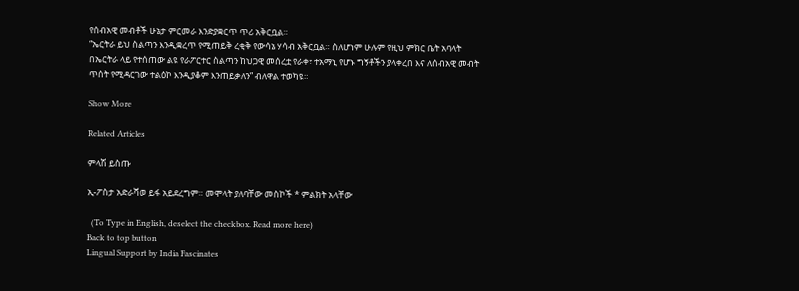የሰብአዊ መብቶች ሁኔታ ምርመራ እንድያቋርጥ ጥሪ አቅርቧል።
“ኤርትራ ይህ ስልጣን እንዲቋረጥ የሚጠይቅ ረቂቅ የውሳኔ ሃሳብ አቅርቧል። ስለሆነም ሁሉም የዚህ ምክር ቤት አባላት በኤርትራ ላይ የተሰጠው ልዩ የራፖርተር ስልጣን ከህጋዊ መሰረቷ የራቀ፣ ተአማኒ የሆኑ ግኝቶችን ያላቀረበ እና ለሰብአዊ መብት ጥሰት የሚዳርገው ተልዕኮ እንዲያቆም እንጠይቃለን” ብለዋል ተወካዩ።

Show More

Related Articles

ምላሽ ይስጡ

ኢ-ፖስታ አድራሻወ ይፋ አይደረግም። መሞላት ያለባቸው መስኮች * ምልክት አላቸው

  (To Type in English, deselect the checkbox. Read more here)
Back to top button
Lingual Support by India Fascinates